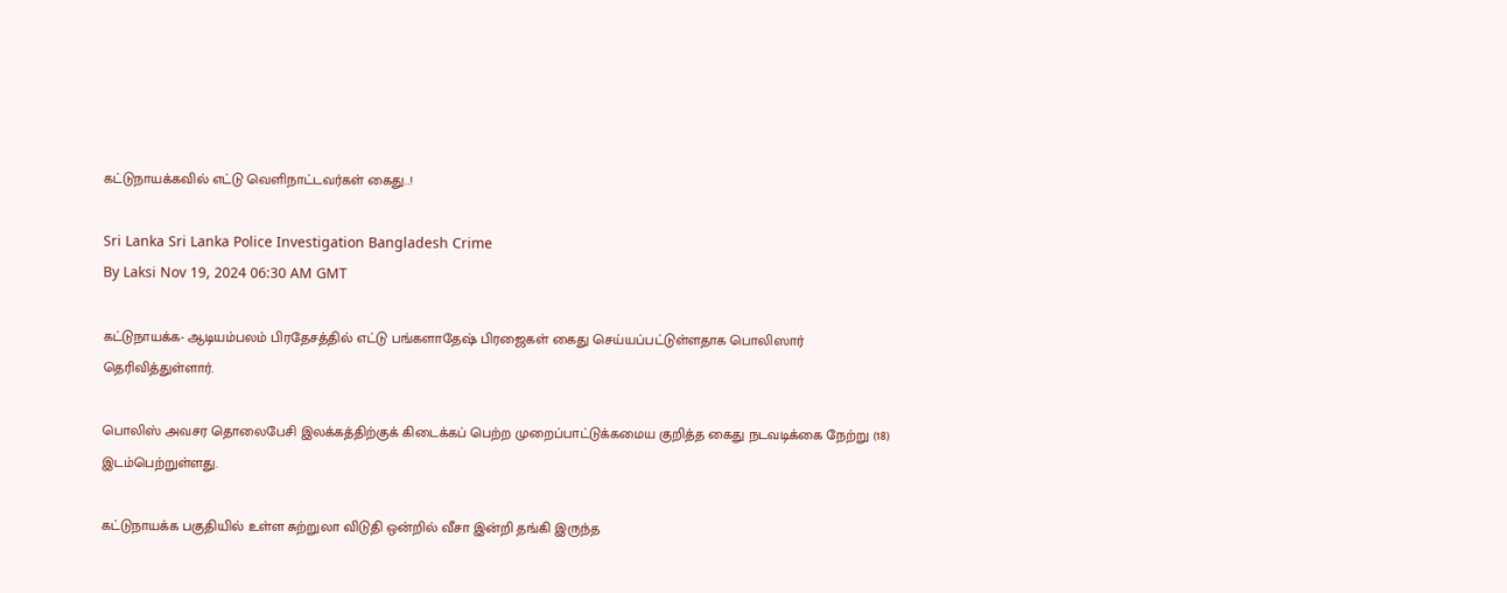கட்டுநாயக்கவில் எட்டு வெளிநாட்டவர்கள் கைது..!

Sri Lanka Sri Lanka Police Investigation Bangladesh Crime
By Laksi Nov 19, 2024 06:30 AM GMT

கட்டுநாயக்க- ஆடியம்பலம் பிரதேசத்தில் எட்டு பங்களாதேஷ் பிரஜைகள் கைது செய்யப்பட்டுள்ளதாக பொலிஸார் தெரிவித்துள்ளார்.

பொலிஸ் அவசர தொலைபேசி இலக்கத்திற்குக் கிடைக்கப் பெற்ற முறைப்பாட்டுக்கமைய குறித்த கைது நடவடிக்கை நேற்று (18) இடம்பெற்றுள்ளது.

கட்டுநாயக்க பகுதியில் உள்ள சுற்றுலா விடுதி ஒன்றில் வீசா இன்றி தங்கி இருந்த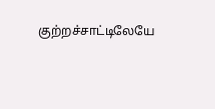குற்றச்சாட்டிலேயே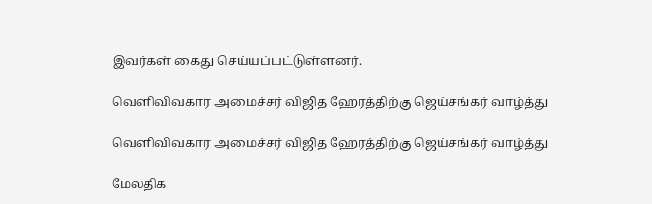இவர்கள் கைது செய்யப்பட்டுள்ளனர்.

வெளிவிவகார அமைச்சர் விஜித ஹேரத்திற்கு ஜெய்சங்கர் வாழ்த்து

வெளிவிவகார அமைச்சர் விஜித ஹேரத்திற்கு ஜெய்சங்கர் வாழ்த்து

மேலதிக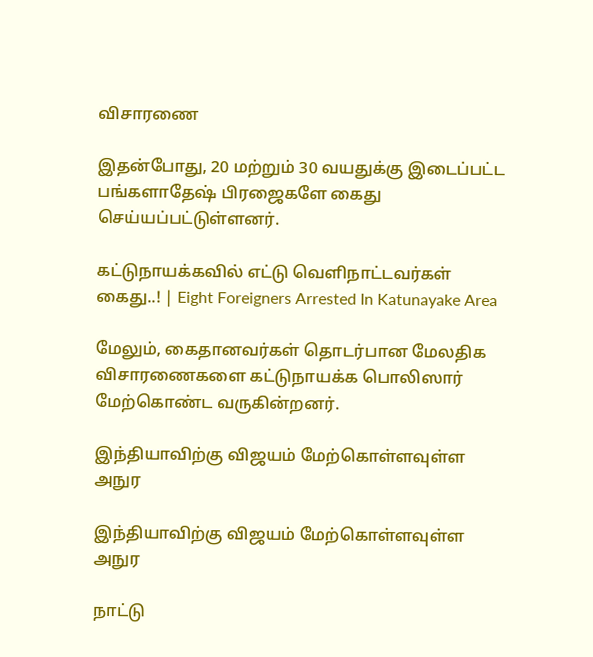விசாரணை

இதன்போது, 20 மற்றும் 30 வயதுக்கு இடைப்பட்ட பங்களாதேஷ் பிரஜைகளே கைது செய்யப்பட்டுள்ளனர்.

கட்டுநாயக்கவில் எட்டு வெளிநாட்டவர்கள் கைது..! | Eight Foreigners Arrested In Katunayake Area

மேலும், கைதானவர்கள் தொடர்பான மேலதிக விசாரணைகளை கட்டுநாயக்க பொலிஸார் மேற்கொண்ட வருகின்றனர்.

இந்தியாவிற்கு விஜயம் மேற்கொள்ளவுள்ள அநுர

இந்தியாவிற்கு விஜயம் மேற்கொள்ளவுள்ள அநுர

நாட்டு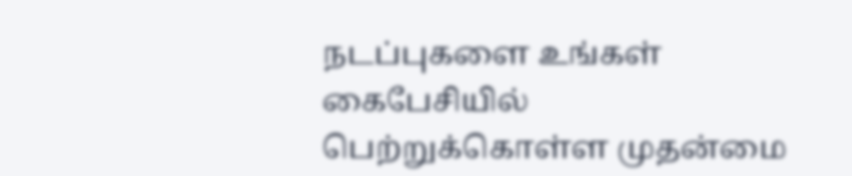நடப்புகளை உங்கள் கைபேசியில் பெற்றுக்கொள்ள முதன்மை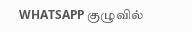WHATSAPP குழுவில்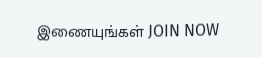இணையுங்கள் JOIN NOW